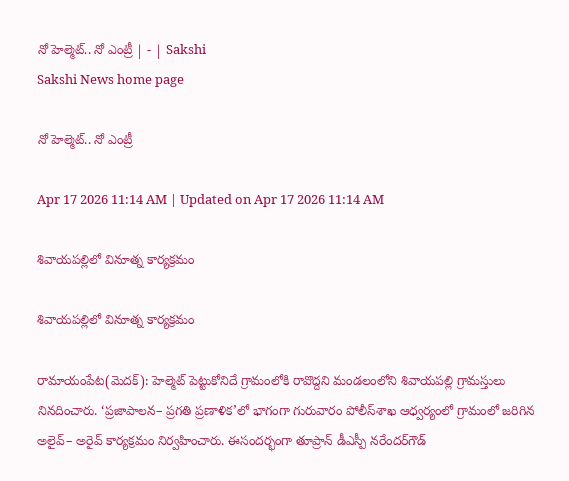నో హెల్మెట్‌.. నో ఎంట్రీ | - | Sakshi
Sakshi News home page

నో హెల్మెట్‌.. నో ఎంట్రీ

Apr 17 2026 11:14 AM | Updated on Apr 17 2026 11:14 AM

శివాయపల్లిలో వినూత్న కార్యక్రమం

శివాయపల్లిలో వినూత్న కార్యక్రమం

రామాయంపేట(మెదక్‌): హెల్మెట్‌ పెట్టుకోనిదే గ్రామంలోకి రావొద్దని మండలంలోని శివాయపల్లి గ్రామస్తులు నినదించారు. ‘ప్రజాపాలన– ప్రగతి ప్రణాళిక’లో భాగంగా గురువారం పోలీస్‌శాఖ ఆధ్వర్యంలో గ్రామంలో జరిగిన అలైవ్‌– అరైవ్‌ కార్యక్రమం నిర్వహించారు. ఈసందర్భంగా తూప్రాన్‌ డీఎస్పీ నరేందర్‌గౌడ్‌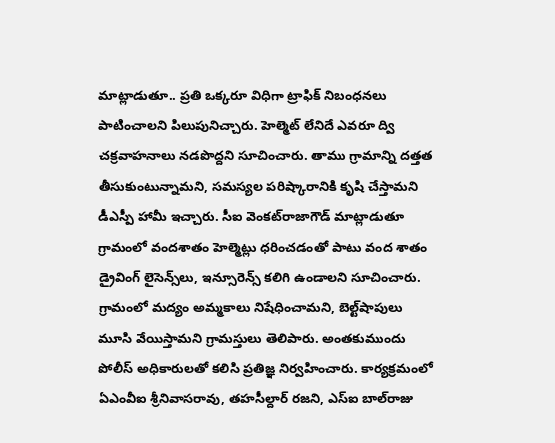మాట్లాడుతూ.. ప్రతి ఒక్కరూ విధిగా ట్రాఫిక్‌ నిబంధనలు పాటించాలని పిలుపునిచ్చారు. హెల్మెట్‌ లేనిదే ఎవరూ ద్వి చక్రవాహనాలు నడపొద్దని సూచించారు. తాము గ్రామాన్ని దత్తత తీసుకుంటున్నామని, సమస్యల పరిష్కారానికి కృషి చేస్తామని డీఎస్పీ హామీ ఇచ్చారు. సీఐ వెంకట్‌రాజాగౌడ్‌ మాట్లాడుతూ గ్రామంలో వందశాతం హెల్మెట్లు ధరించడంతో పాటు వంద శాతం డ్రైవింగ్‌ లైసెన్స్‌లు, ఇన్సూరెన్స్‌ కలిగి ఉండాలని సూచించారు. గ్రామంలో మద్యం అమ్మకాలు నిషేధించామని, బెల్ట్‌షాపులు మూసి వేయిస్తామని గ్రామస్తులు తెలిపారు. అంతకుముందు పోలీస్‌ అధికారులతో కలిసి ప్రతిజ్ఞ నిర్వహించారు. కార్యక్రమంలో ఏఎంవీఐ శ్రీనివాసరావు, తహసీల్దార్‌ రజని, ఎస్‌ఐ బాల్‌రాజు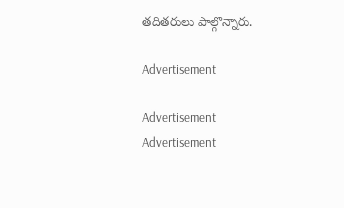తదితరులు పాల్గొన్నారు.

Advertisement

Advertisement
Advertisement